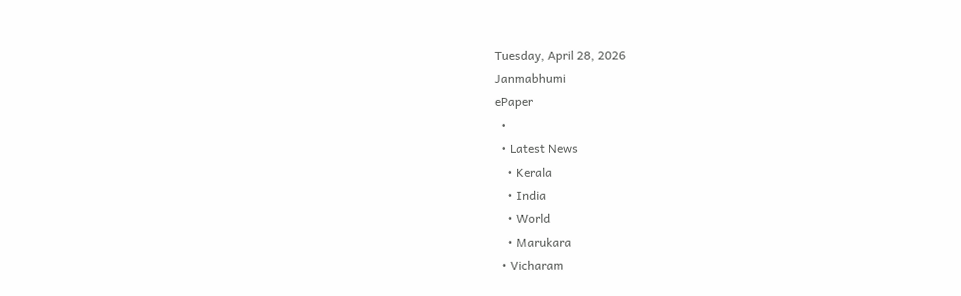Tuesday, April 28, 2026
Janmabhumi
ePaper
  •
  • Latest News
    • Kerala
    • India
    • World
    • Marukara
  • Vicharam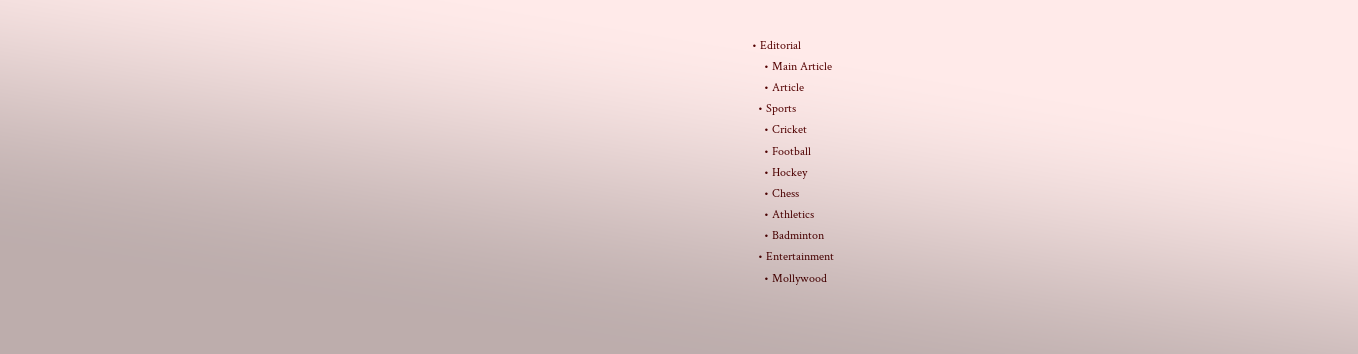• Editorial
    • Main Article
    • Article
  • Sports
    • Cricket
    • Football
    • Hockey
    • Chess
    • Athletics
    • Badminton
  • Entertainment
    • Mollywood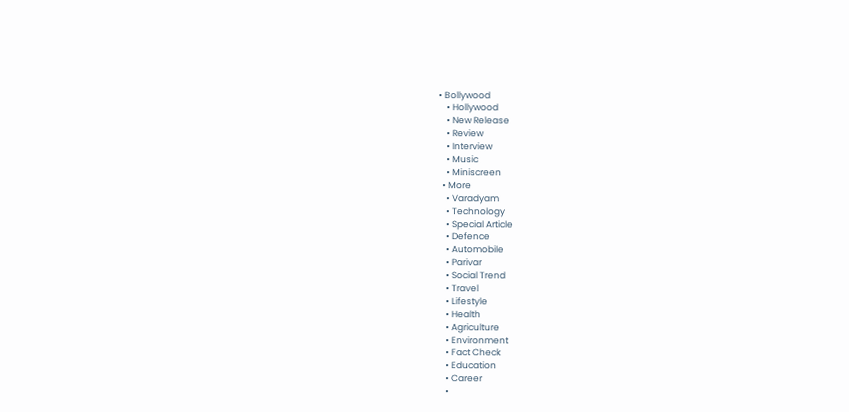• Bollywood
    • Hollywood
    • New Release
    • Review
    • Interview
    • Music
    • Miniscreen
  • More
    • Varadyam
    • Technology
    • Special Article
    • Defence
    • Automobile
    • Parivar
    • Social Trend
    • Travel
    • Lifestyle
    • Health
    • Agriculture
    • Environment
    • Fact Check
    • Education
    • Career
    •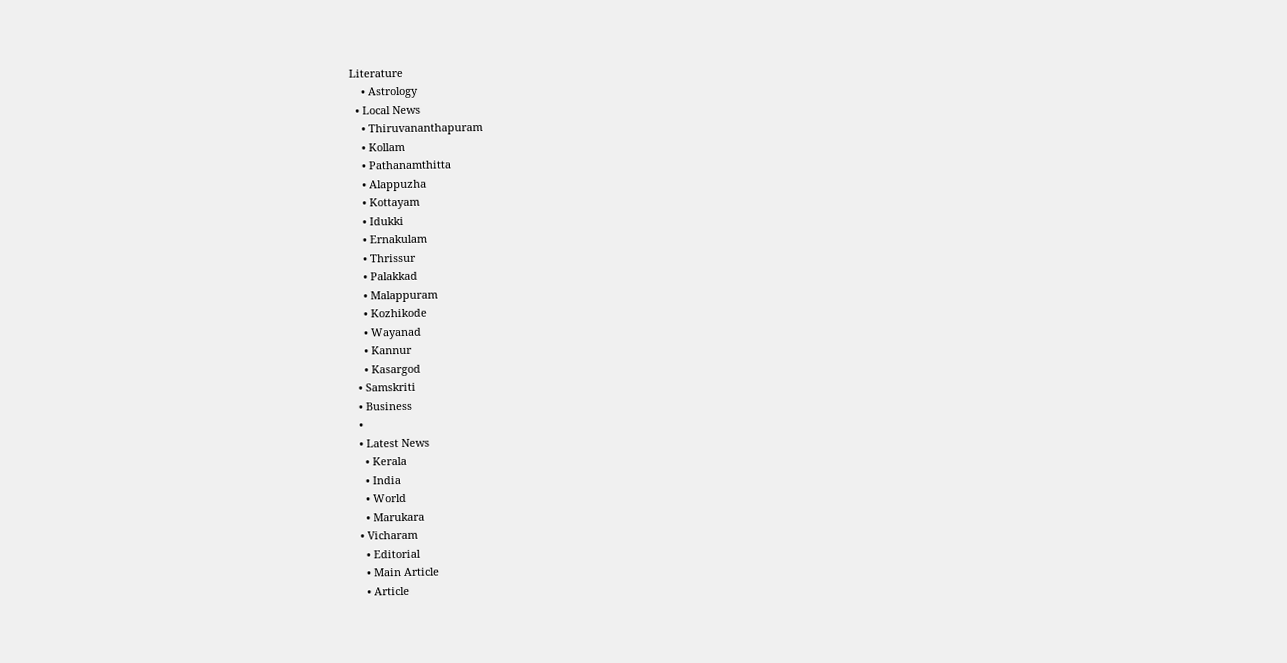Literature
    • Astrology
  • Local News
    • Thiruvananthapuram
    • Kollam
    • Pathanamthitta
    • Alappuzha
    • Kottayam
    • Idukki
    • Ernakulam
    • Thrissur
    • Palakkad
    • Malappuram
    • Kozhikode
    • Wayanad
    • Kannur
    • Kasargod
  • Samskriti
  • Business
  •
  • Latest News
    • Kerala
    • India
    • World
    • Marukara
  • Vicharam
    • Editorial
    • Main Article
    • Article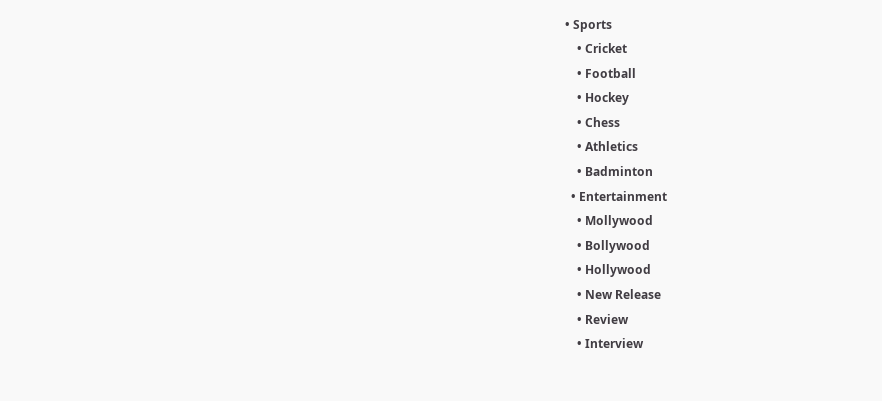• Sports
    • Cricket
    • Football
    • Hockey
    • Chess
    • Athletics
    • Badminton
  • Entertainment
    • Mollywood
    • Bollywood
    • Hollywood
    • New Release
    • Review
    • Interview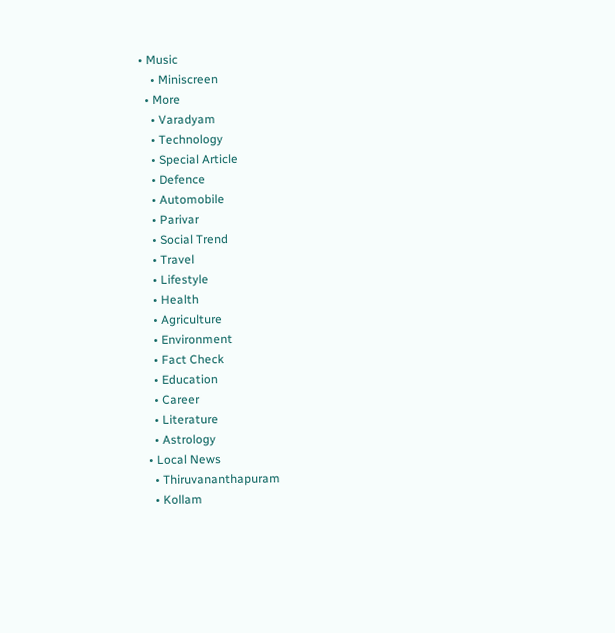• Music
    • Miniscreen
  • More
    • Varadyam
    • Technology
    • Special Article
    • Defence
    • Automobile
    • Parivar
    • Social Trend
    • Travel
    • Lifestyle
    • Health
    • Agriculture
    • Environment
    • Fact Check
    • Education
    • Career
    • Literature
    • Astrology
  • Local News
    • Thiruvananthapuram
    • Kollam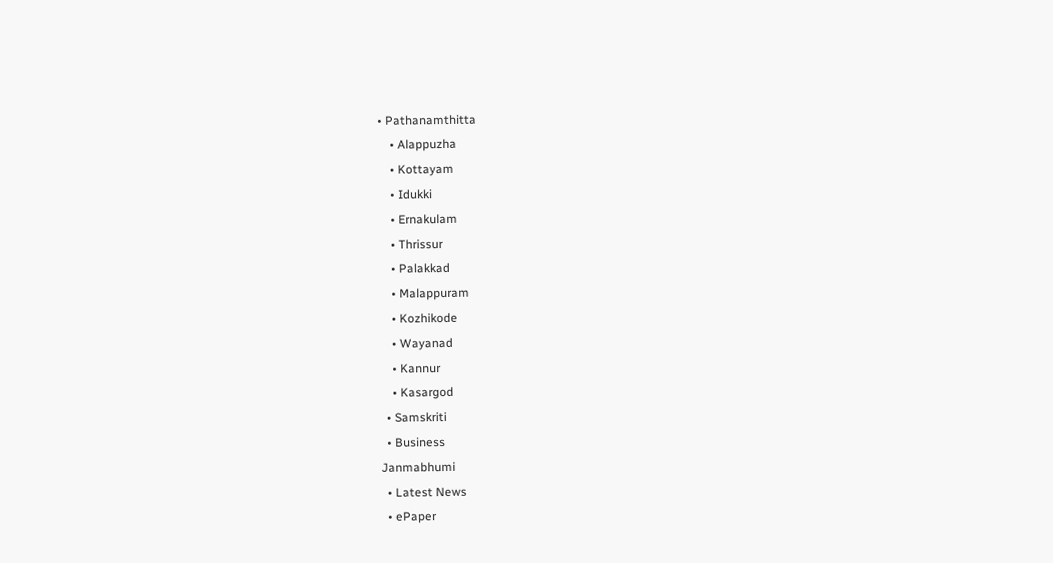• Pathanamthitta
    • Alappuzha
    • Kottayam
    • Idukki
    • Ernakulam
    • Thrissur
    • Palakkad
    • Malappuram
    • Kozhikode
    • Wayanad
    • Kannur
    • Kasargod
  • Samskriti
  • Business
Janmabhumi
  • Latest News
  • ePaper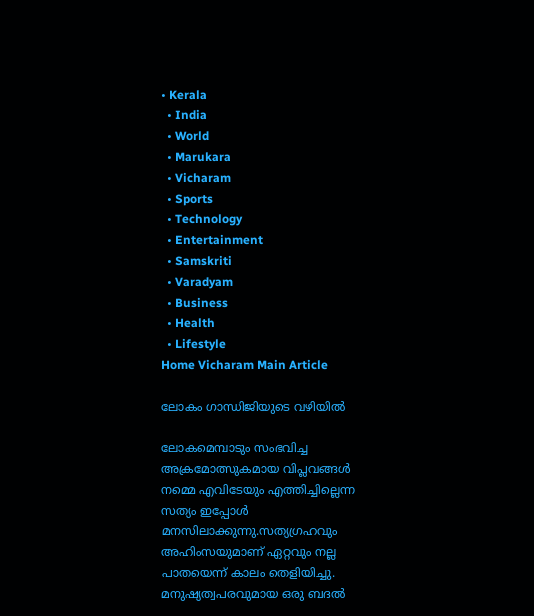• Kerala
  • India
  • World
  • Marukara
  • Vicharam
  • Sports
  • Technology
  • Entertainment
  • Samskriti
  • Varadyam
  • Business
  • Health
  • Lifestyle
Home Vicharam Main Article

ലോകം ഗാന്ധിജിയുടെ വഴിയില്‍

ലോകമെമ്പാടും സംഭവിച്ച അക്രമോത്സുകമായ വിപ്ലവങ്ങള്‍ നമ്മെ എവിടേയും എത്തിച്ചില്ലെന്ന സത്യം ഇപ്പോള്‍ മനസിലാക്കുന്നു.സത്യഗ്രഹവും അഹിംസയുമാണ് ഏറ്റവും നല്ല പാതയെന്ന് കാലം തെളിയിച്ചു. മനുഷ്യത്വപരവുമായ ഒരു ബദല്‍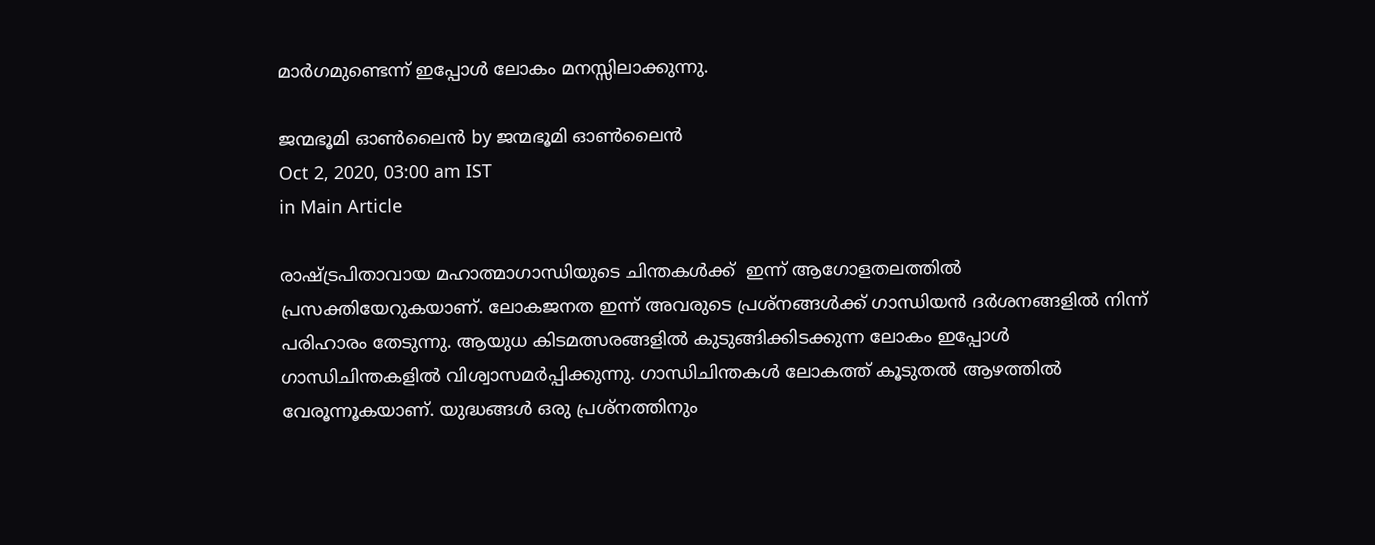മാര്‍ഗമുണ്ടെന്ന് ഇപ്പോള്‍ ലോകം മനസ്സിലാക്കുന്നു.

ജന്മഭൂമി ഓണ്‍ലൈന്‍ by ജന്മഭൂമി ഓണ്‍ലൈന്‍
Oct 2, 2020, 03:00 am IST
in Main Article

രാഷ്‌ട്രപിതാവായ മഹാത്മാഗാന്ധിയുടെ ചിന്തകള്‍ക്ക്  ഇന്ന് ആഗോളതലത്തില്‍ പ്രസക്തിയേറുകയാണ്. ലോകജനത ഇന്ന് അവരുടെ പ്രശ്‌നങ്ങള്‍ക്ക് ഗാന്ധിയന്‍ ദര്‍ശനങ്ങളില്‍ നിന്ന് പരിഹാരം തേടുന്നു. ആയുധ കിടമത്സരങ്ങളില്‍ കുടുങ്ങിക്കിടക്കുന്ന ലോകം ഇപ്പോള്‍ ഗാന്ധിചിന്തകളില്‍ വിശ്വാസമര്‍പ്പിക്കുന്നു. ഗാന്ധിചിന്തകള്‍ ലോകത്ത് കൂടുതല്‍ ആഴത്തില്‍ വേരൂന്നൂകയാണ്. യുദ്ധങ്ങള്‍ ഒരു പ്രശ്നത്തിനും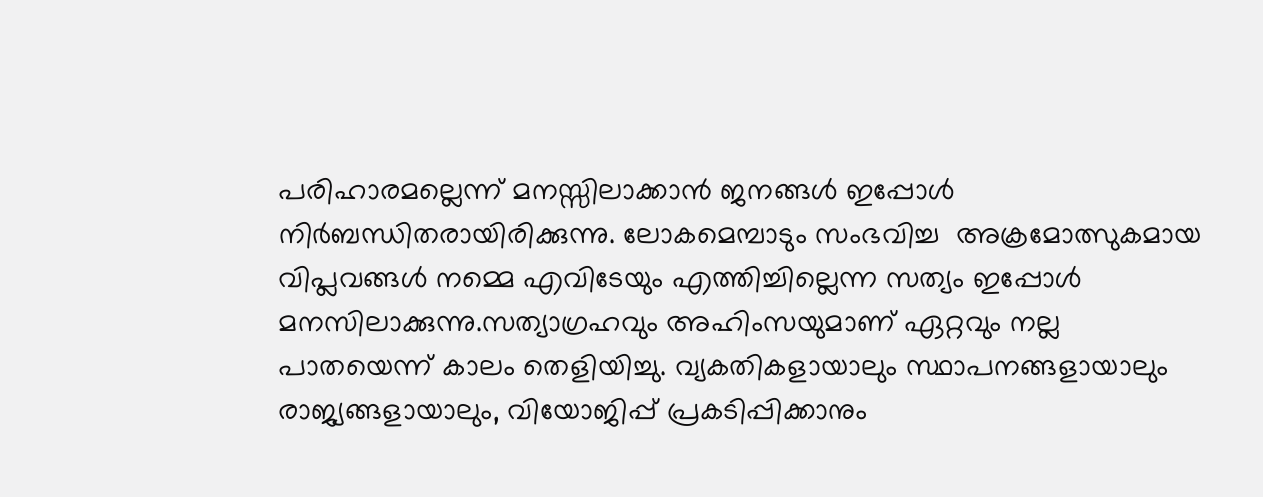പരിഹാരമല്ലെന്ന് മനസ്സിലാക്കാന്‍ ജനങ്ങള്‍ ഇപ്പോള്‍ നിര്‍ബന്ധിതരായിരിക്കുന്നു. ലോകമെമ്പാടും സംഭവിച്ച  അക്രമോത്സുകമായ വിപ്ലവങ്ങള്‍ നമ്മെ എവിടേയും എത്തിച്ചില്ലെന്ന സത്യം ഇപ്പോള്‍ മനസിലാക്കുന്നു.സത്യാഗ്രഹവും അഹിംസയുമാണ് ഏറ്റവും നല്ല പാതയെന്ന് കാലം തെളിയിച്ചു. വ്യകതികളായാലും സ്ഥാപനങ്ങളായാലും  രാജ്യങ്ങളായാലും, വിയോജിപ്പ് പ്രകടിപ്പിക്കാനും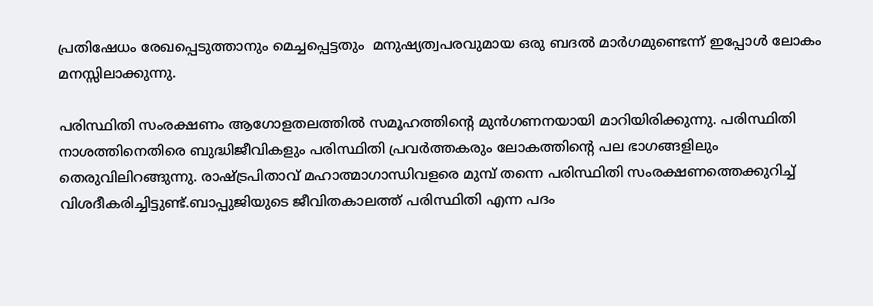പ്രതിഷേധം രേഖപ്പെടുത്താനും മെച്ചപ്പെട്ടതും  മനുഷ്യത്വപരവുമായ ഒരു ബദല്‍ മാര്‍ഗമുണ്ടെന്ന് ഇപ്പോള്‍ ലോകം മനസ്സിലാക്കുന്നു.

പരിസ്ഥിതി സംരക്ഷണം ആഗോളതലത്തില്‍ സമൂഹത്തിന്റെ മുന്‍ഗണനയായി മാറിയിരിക്കുന്നു. പരിസ്ഥിതി നാശത്തിനെതിരെ ബുദ്ധിജീവികളും പരിസ്ഥിതി പ്രവര്‍ത്തകരും ലോകത്തിന്റെ പല ഭാഗങ്ങളിലും തെരുവിലിറങ്ങുന്നു. രാഷ്‌ട്രപിതാവ് മഹാത്മാഗാന്ധിവളരെ മുമ്പ് തന്നെ പരിസ്ഥിതി സംരക്ഷണത്തെക്കുറിച്ച് വിശദീകരിച്ചിട്ടുണ്ട്.ബാപ്പുജിയുടെ ജീവിതകാലത്ത് പരിസ്ഥിതി എന്ന പദം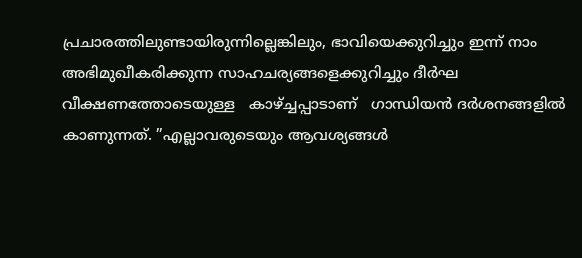പ്രചാരത്തിലുണ്ടായിരുന്നില്ലെങ്കിലും, ഭാവിയെക്കുറിച്ചും ഇന്ന് നാം അഭിമുഖീകരിക്കുന്ന സാഹചര്യങ്ങളെക്കുറിച്ചും ദീര്‍ഘ വീക്ഷണത്തോടെയുള്ള   കാഴ്‌ച്ചപ്പാടാണ്   ഗാന്ധിയന്‍ ദര്‍ശനങ്ങളില്‍ കാണുന്നത്. ”എല്ലാവരുടെയും ആവശ്യങ്ങള്‍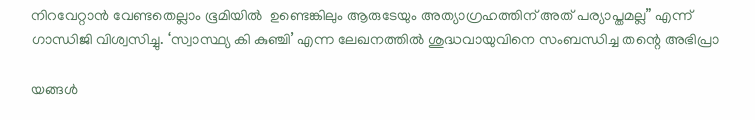നിറവേറ്റാന്‍ വേണ്ടതെല്ലാം ഭൂമിയില്‍  ഉണ്ടെങ്കിലും ആരുടേയും അത്യാഗ്രഹത്തിന് അത് പര്യാപ്തമല്ല” എന്ന് ഗാന്ധിജി വിശ്വസിച്ചു. ‘സ്വാസ്ഥ്യ കി കുഞ്ചി’ എന്ന ലേഖനത്തില്‍ ശുദ്ധവായുവിനെ സംബന്ധിച്ച തന്റെ അഭിപ്രാ

യങ്ങള്‍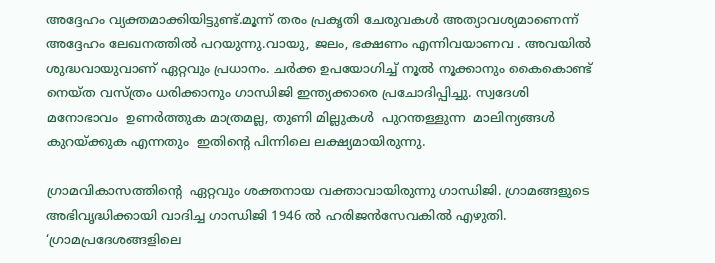അദ്ദേഹം വ്യക്തമാക്കിയിട്ടുണ്ട്.മൂന്ന് തരം പ്രകൃതി ചേരുവകള്‍ അത്യാവശ്യമാണെന്ന് അദ്ദേഹം ലേഖനത്തില്‍ പറയുന്നു.വായു, ജലം, ഭക്ഷണം എന്നിവയാണവ . അവയില്‍ ശുദ്ധവായുവാണ് ഏറ്റവും പ്രധാനം. ചര്‍ക്ക ഉപയോഗിച്ച് നൂല്‍ നൂക്കാനും കൈകൊണ്ട് നെയ്ത വസ്ത്രം ധരിക്കാനും ഗാന്ധിജി ഇന്ത്യക്കാരെ പ്രചോദിപ്പിച്ചു. സ്വദേശി മനോഭാവം  ഉണര്‍ത്തുക മാത്രമല്ല, തുണി മില്ലുകള്‍  പുറന്തള്ളുന്ന  മാലിന്യങ്ങള്‍  കുറയ്‌ക്കുക എന്നതും  ഇതിന്റെ പിന്നിലെ ലക്ഷ്യമായിരുന്നു.

ഗ്രാമവികാസത്തിന്റെ  ഏറ്റവും ശക്തനായ വക്താവായിരുന്നു ഗാന്ധിജി. ഗ്രാമങ്ങളുടെ അഭിവൃദ്ധിക്കായി വാദിച്ച ഗാന്ധിജി 1946 ല്‍ ഹരിജന്‍സേവകില്‍ എഴുതി. ‘ഗ്രാമപ്രദേശങ്ങളിലെ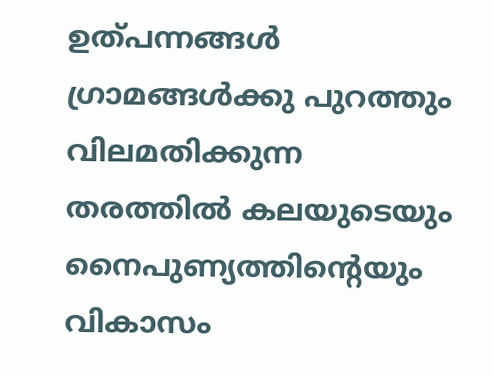ഉത്പന്നങ്ങള്‍ ഗ്രാമങ്ങള്‍ക്കു പുറത്തും വിലമതിക്കുന്ന തരത്തില്‍ കലയുടെയും നൈപുണ്യത്തിന്റെയും  വികാസം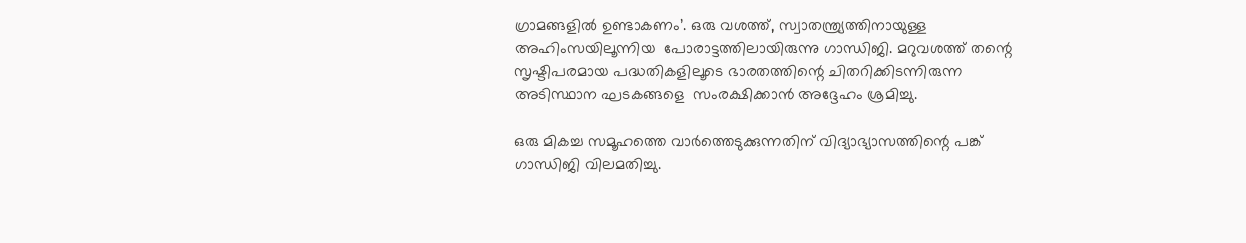ഗ്രാമങ്ങളില്‍ ഉണ്ടാകണം’. ഒരു വശത്ത്, സ്വാതന്ത്ര്യത്തിനായുള്ള അഹിംസയിലൂന്നിയ  പോരാട്ടത്തിലായിരുന്നു ഗാന്ധിജി. മറുവശത്ത് തന്റെ സൃഷ്ടിപരമായ പദ്ധതികളിലൂടെ ഭാരതത്തിന്റെ ചിതറിക്കിടന്നിരുന്ന അടിസ്ഥാന ഘടകങ്ങളെ  സംരക്ഷിക്കാന്‍ അദ്ദേഹം ശ്രമിച്ചു.

ഒരു മികച്ച സമൂഹത്തെ വാര്‍ത്തെടുക്കുന്നതിന് വിദ്യാഭ്യാസത്തിന്റെ പങ്ക് ഗാന്ധിജി വിലമതിച്ചു.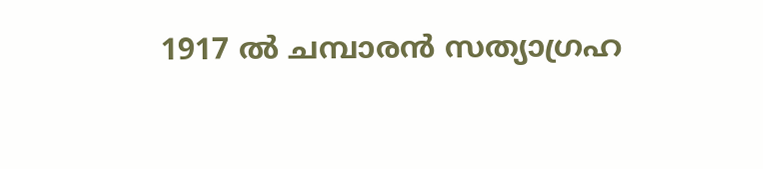1917 ല്‍ ചമ്പാരന്‍ സത്യാഗ്രഹ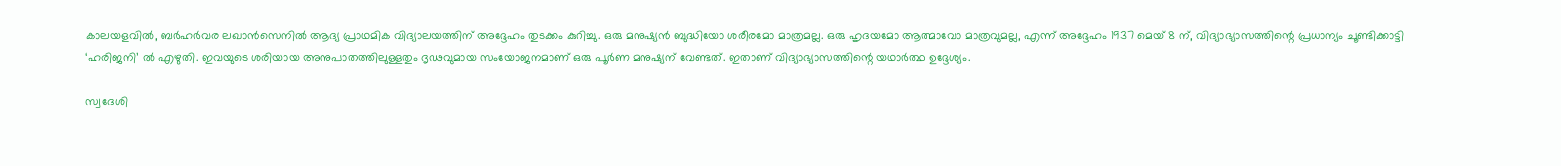കാലയളവില്‍, ബര്‍ഹര്‍വര ലഖാന്‍സെനില്‍ ആദ്യ പ്രാഥമിക വിദ്യാലയത്തിന് അദ്ദേഹം തുടക്കം കുറിച്ചു. ഒരു മനുഷ്യന്‍ ബുദ്ധിയോ ശരീരമോ മാത്രമല്ല. ഒരു ഹൃദയമോ ആത്മാവോ മാത്രവുമല്ല, എന്ന് അദ്ദേഹം 1937 മെയ് 8 ന്, വിദ്യാഭ്യാസത്തിന്റെ പ്രധാന്യം ചൂണ്ടിക്കാട്ടി ‘ഹരിജനി’ ല്‍ എഴുതി. ഇവയുടെ ശരിയായ അനുപാതത്തിലുള്ളതും ദൃഢവുമായ സംയോജനമാണ് ഒരു പൂര്‍ണ മനുഷ്യന് വേണ്ടത്. ഇതാണ് വിദ്യാഭ്യാസത്തിന്റെ യഥാര്‍ത്ഥ ഉദ്ദേശ്യം.

സ്വദേശി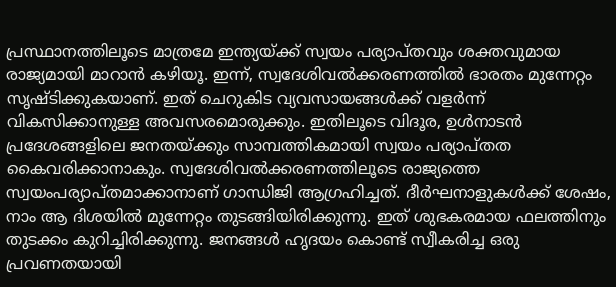പ്രസ്ഥാനത്തിലൂടെ മാത്രമേ ഇന്ത്യയ്‌ക്ക് സ്വയം പര്യാപ്തവും ശക്തവുമായ രാജ്യമായി മാറാന്‍ കഴിയൂ. ഇന്ന്, സ്വദേശിവല്‍ക്കരണത്തില്‍ ഭാരതം മുന്നേറ്റം സൃഷ്ടിക്കുകയാണ്. ഇത് ചെറുകിട വ്യവസായങ്ങള്‍ക്ക് വളര്‍ന്ന് വികസിക്കാനുള്ള അവസരമൊരുക്കും. ഇതിലൂടെ വിദൂര, ഉള്‍നാടന്‍ പ്രദേശങ്ങളിലെ ജനതയ്‌ക്കും സാമ്പത്തികമായി സ്വയം പര്യാപ്തത കൈവരിക്കാനാകും. സ്വദേശിവല്‍ക്കരണത്തിലൂടെ രാജ്യത്തെ സ്വയംപര്യാപ്തമാക്കാനാണ് ഗാന്ധിജി ആഗ്രഹിച്ചത്. ദീര്‍ഘനാളുകള്‍ക്ക് ശേഷം, നാം ആ ദിശയില്‍ മുന്നേറ്റം തുടങ്ങിയിരിക്കുന്നു. ഇത് ശുഭകരമായ ഫലത്തിനും തുടക്കം കുറിച്ചിരിക്കുന്നു. ജനങ്ങള്‍ ഹൃദയം കൊണ്ട് സ്വീകരിച്ച ഒരു പ്രവണതയായി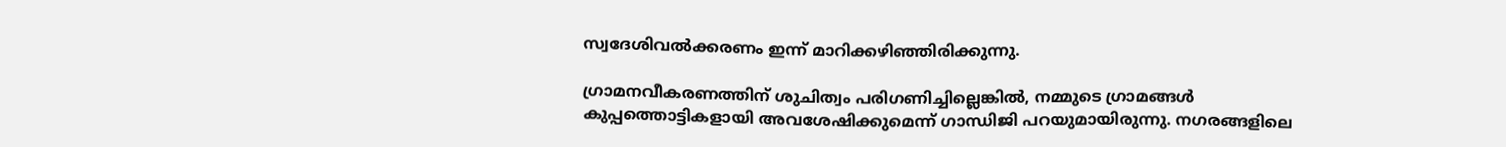സ്വദേശിവല്‍ക്കരണം ഇന്ന് മാറിക്കഴിഞ്ഞിരിക്കുന്നു.

ഗ്രാമനവീകരണത്തിന് ശുചിത്വം പരിഗണിച്ചില്ലെങ്കില്‍, നമ്മുടെ ഗ്രാമങ്ങള്‍ കുപ്പത്തൊട്ടികളായി അവശേഷിക്കുമെന്ന് ഗാന്ധിജി പറയുമായിരുന്നു. നഗരങ്ങളിലെ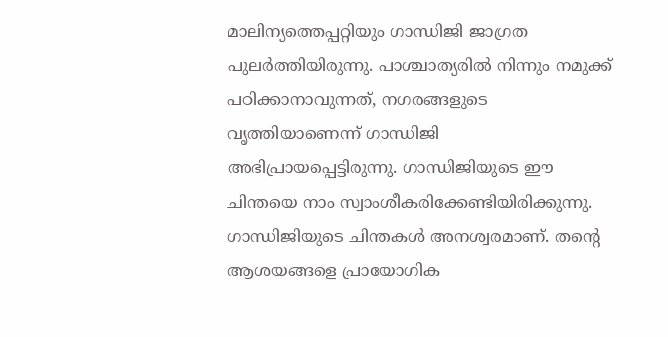മാലിന്യത്തെപ്പറ്റിയും ഗാന്ധിജി ജാഗ്രത പുലര്‍ത്തിയിരുന്നു. പാശ്ചാത്യരില്‍ നിന്നും നമുക്ക് പഠിക്കാനാവുന്നത്, നഗരങ്ങളുടെ വൃത്തിയാണെന്ന് ഗാന്ധിജി അഭിപ്രായപ്പെട്ടിരുന്നു. ഗാന്ധിജിയുടെ ഈ ചിന്തയെ നാം സ്വാംശീകരിക്കേണ്ടിയിരിക്കുന്നു. ഗാന്ധിജിയുടെ ചിന്തകള്‍ അനശ്വരമാണ്. തന്റെ ആശയങ്ങളെ പ്രായോഗിക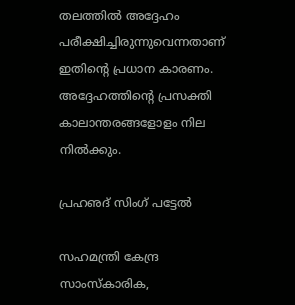തലത്തില്‍ അദ്ദേഹം പരീക്ഷിച്ചിരുന്നുവെന്നതാണ് ഇതിന്റെ പ്രധാന കാരണം. അദ്ദേഹത്തിന്റെ പ്രസക്തി കാലാന്തരങ്ങളോളം നില നില്‍ക്കും.

പ്രഹഌദ് സിംഗ് പട്ടേല്‍

സഹമന്ത്രി കേന്ദ്ര സാംസ്‌കാരിക,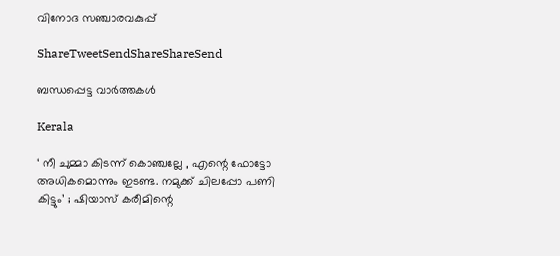വിനോദ സഞ്ചാരവകുപ്പ്

ShareTweetSendShareShareSend

ബന്ധപ്പെട്ട വാര്‍ത്തകള്‍

Kerala

‘ നീ ചുമ്മാ കിടന്ന് കൊഞ്ചല്ലേ , എന്റെ ഫോട്ടോ അധികമൊന്നും ഇടണ്ട. നമുക്ക് ചിലപ്പോ പണി കിട്ടും’ ; ഷിയാസ് കരീമിന്റെ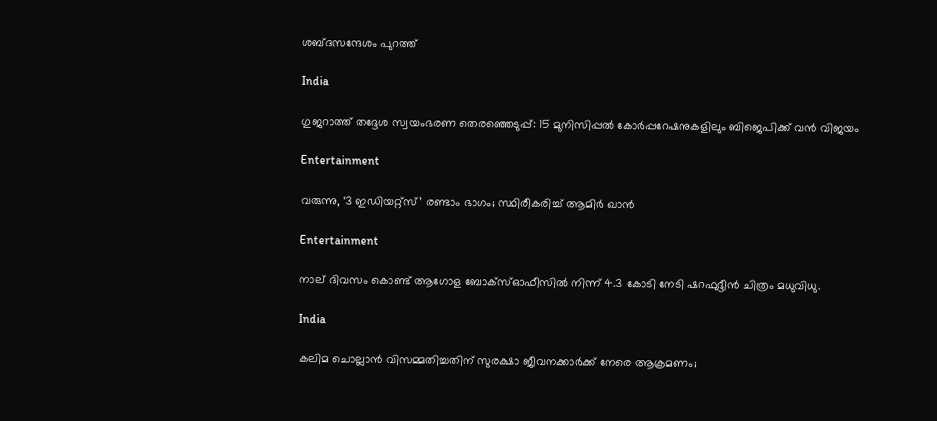ശബ്ദസന്ദേശം പുറത്ത്

India

ഗുജറാത്ത് തദ്ദേശ സ്വയംഭരണ തെരഞ്ഞെടുപ്പ്: 15 മുനിസിപ്പൽ കോർപ്പറേഷനുകളിലും ബിജെപിക്ക് വൻ വിജയം

Entertainment

വരുന്നു, ‘3 ഇഡിയറ്റ്സ്’ രണ്ടാം ഭാഗം; സ്ഥിരീകരിച്ച് ആമിർ ഖാൻ

Entertainment

നാല് ദിവസം കൊണ്ട് ആഗോള ബോക്സ്ഓഫീസിൽ നിന്ന് 4.3 കോടി നേടി ഷറഫുദ്ദീൻ ചിത്രം മധുവിധു.

India

കലിമ ചൊല്ലാൻ വിസമ്മതിച്ചതിന് സുരക്ഷാ ജീവനക്കാർക്ക് നേരെ ആക്രമണം;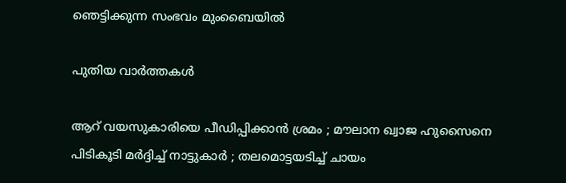ഞെട്ടിക്കുന്ന സംഭവം മുംബൈയിൽ

പുതിയ വാര്‍ത്തകള്‍

ആറ് വയസുകാരിയെ പീഡിപ്പിക്കാൻ ശ്രമം ; മൗലാന ഖ്വാജ ഹുസൈനെ പിടികൂടി മർദ്ദിച്ച് നാട്ടുകാർ ; തലമൊട്ടയടിച്ച് ചായം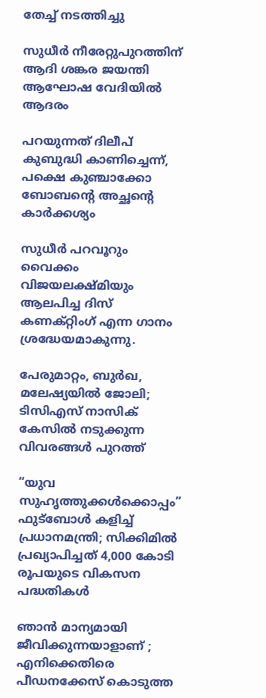തേച്ച് നടത്തിച്ചു

സുധീർ നീരേറ്റുപുറത്തിന് ആദി ശങ്കര ജയന്തി ആഘോഷ വേദിയിൽ ആദരം

പറയുന്നത് ദിലീപ് കുബുദ്ധി കാണിച്ചെന്ന്, പക്ഷെ കുഞ്ചാക്കോ ബോബന്റെ അച്ഛന്റെ കാർക്കശ്യം

സുധീർ പറവൂറും വൈക്കം വിജയലക്ഷ്മിയും ആലപിച്ച ദിസ്‌ കണക്റ്റിംഗ് എന്ന ഗാനം ശ്രദ്ധേയമാകുന്നു.

പേരുമാറ്റം, ബുർഖ, മലേഷ്യയിൽ ജോലി; ടിസിഎസ് നാസിക് കേസിൽ നടുക്കുന്ന വിവരങ്ങൾ പുറത്ത്

“യുവ സുഹൃത്തുക്കൾക്കൊപ്പം” ഫുട്‌ബോൾ കളിച്ച് പ്രധാനമന്ത്രി; സിക്കിമിൽ പ്രഖ്യാപിച്ചത് 4,000 കോടി രൂപയുടെ വികസന പദ്ധതികൾ

ഞാൻ മാന്യമായി ജീവിക്കുന്നയാളാണ് ; എനിക്കെതിരെ പീഡനക്കേസ് കൊടുത്ത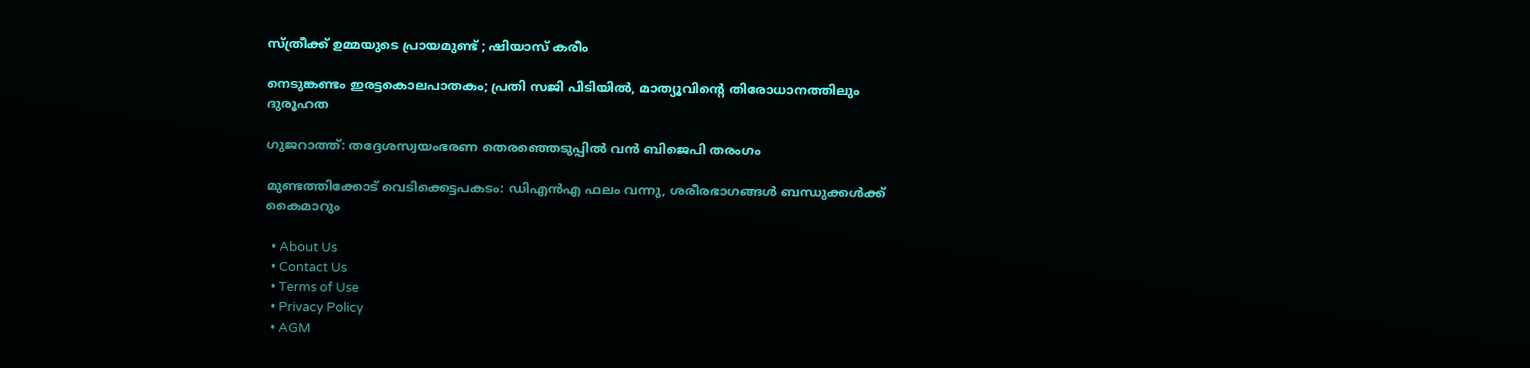സ്ത്രീക്ക് ഉമ്മയുടെ പ്രായമുണ്ട് ; ഷിയാസ് കരീം

നെടുങ്കണ്ടം ഇരട്ടകൊലപാതകം; പ്രതി സജി പിടിയിൽ, മാത്യൂവിന്റെ തിരോധാനത്തിലും ദുരൂഹത

ഗുജറാത്ത്: തദ്ദേശസ്വയംഭരണ തെരഞ്ഞെടുപ്പിൽ വൻ ബിജെപി തരംഗം

മുണ്ടത്തിക്കോട് വെടിക്കെട്ടപകടം: ഡിഎന്‍എ ഫലം വന്നു, ശരീരഭാഗങ്ങള്‍ ബന്ധുക്കള്‍ക്ക് കൈമാറും

  • About Us
  • Contact Us
  • Terms of Use
  • Privacy Policy
  • AGM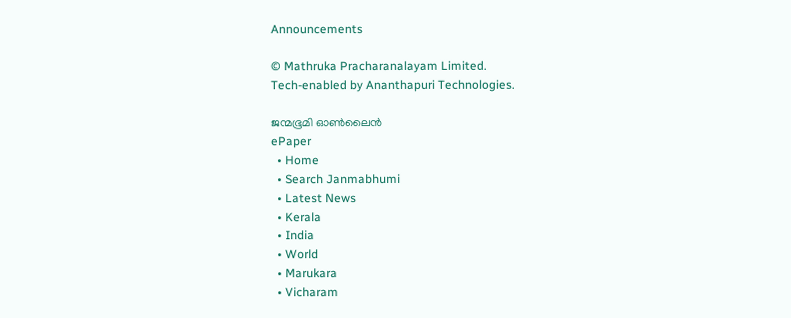Announcements

© Mathruka Pracharanalayam Limited.
Tech-enabled by Ananthapuri Technologies.

ജന്മഭൂമി ഓണ്‍ലൈന്‍
ePaper
  • Home
  • Search Janmabhumi
  • Latest News
  • Kerala
  • India
  • World
  • Marukara
  • Vicharam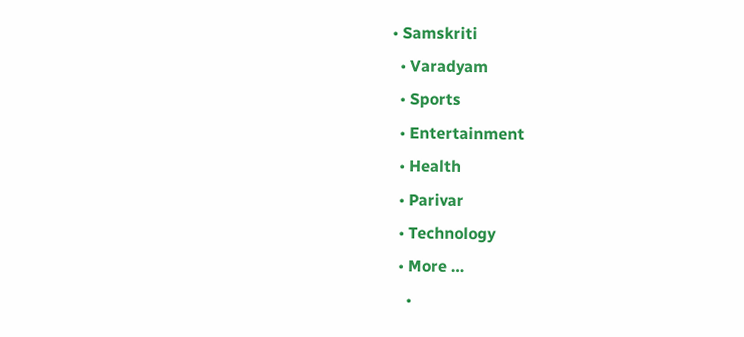• Samskriti
  • Varadyam
  • Sports
  • Entertainment
  • Health
  • Parivar
  • Technology
  • More …
    •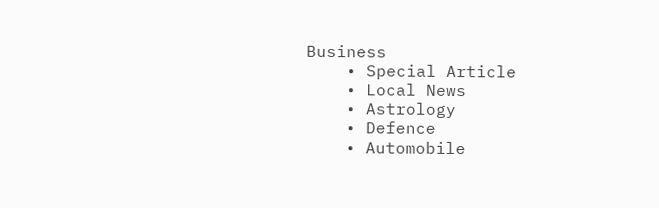Business
    • Special Article
    • Local News
    • Astrology
    • Defence
    • Automobile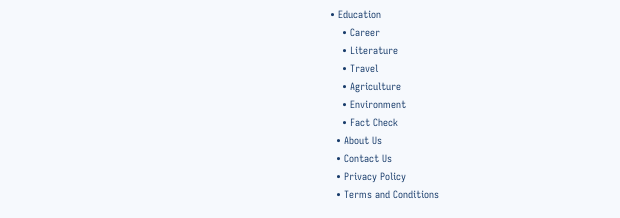• Education
    • Career
    • Literature
    • Travel
    • Agriculture
    • Environment
    • Fact Check
  • About Us
  • Contact Us
  • Privacy Policy
  • Terms and Conditions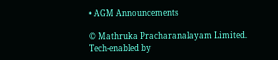• AGM Announcements

© Mathruka Pracharanalayam Limited.
Tech-enabled by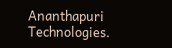Ananthapuri Technologies.